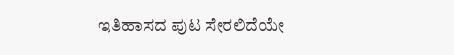ಇತಿಹಾಸದ ಪುಟ ಸೇರಲಿದೆಯೇ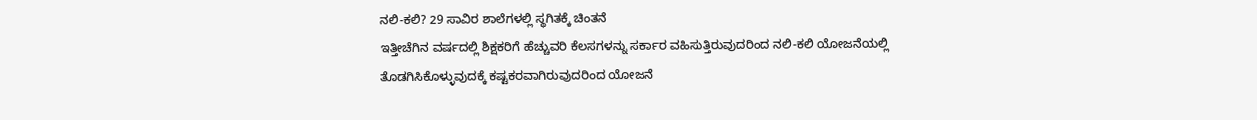ನಲಿ-ಕಲಿ? 29 ಸಾವಿರ ಶಾಲೆಗಳಲ್ಲಿ ಸ್ಥಗಿತಕ್ಕೆ ಚಿಂತನೆ
ಇತ್ತೀಚೆಗಿನ ವರ್ಷದಲ್ಲಿ ಶಿಕ್ಷಕರಿಗೆ ಹೆಚ್ಚುವರಿ ಕೆಲಸಗಳನ್ನು ಸರ್ಕಾರ ವಹಿಸುತ್ತಿರುವುದರಿಂದ ನಲಿ-ಕಲಿ ಯೋಜನೆಯಲ್ಲಿ ತೊಡಗಿಸಿಕೊಳ್ಳುವುದಕ್ಕೆ ಕಷ್ಟಕರವಾಗಿರುವುದರಿಂದ ಯೋಜನೆ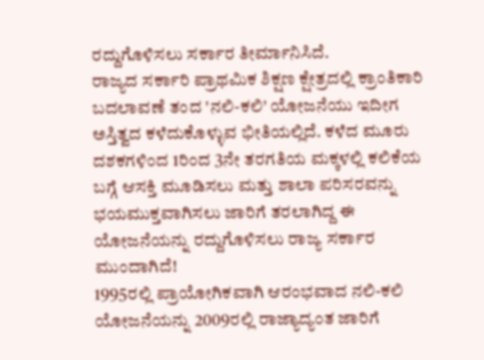ರದ್ದುಗೊಳಿಸಲು ಸರ್ಕಾರ ತೀರ್ಮಾನಿಸಿದೆ.
ರಾಜ್ಯದ ಸರ್ಕಾರಿ ಪ್ರಾಥಮಿಕ ಶಿಕ್ಷಣ ಕ್ಷೇತ್ರದಲ್ಲಿ ಕ್ರಾಂತಿಕಾರಿ ಬದಲಾವಣೆ ತಂದ 'ನಲಿ-ಕಲಿ' ಯೋಜನೆಯು ಇದೀಗ ಅಸ್ತಿತ್ವದ ಕಳೆದುಕೊಳ್ಳುವ ಭೀತಿಯಲ್ಲಿದೆ. ಕಳೆದ ಮೂರು ದಶಕಗಳಿಂದ 1ರಿಂದ 3ನೇ ತರಗತಿಯ ಮಕ್ಕಳಲ್ಲಿ ಕಲಿಕೆಯ ಬಗ್ಗೆ ಆಸಕ್ತಿ ಮೂಡಿಸಲು ಮತ್ತು ಶಾಲಾ ಪರಿಸರವನ್ನು ಭಯಮುಕ್ತವಾಗಿಸಲು ಜಾರಿಗೆ ತರಲಾಗಿದ್ದ ಈ ಯೋಜನೆಯನ್ನು ರದ್ದುಗೊಳಿಸಲು ರಾಜ್ಯ ಸರ್ಕಾರ ಮುಂದಾಗಿದೆ!
1995ರಲ್ಲಿ ಪ್ರಾಯೋಗಿಕವಾಗಿ ಆರಂಭವಾದ ನಲಿ-ಕಲಿ ಯೋಜನೆಯನ್ನು 2009ರಲ್ಲಿ ರಾಜ್ಯಾದ್ಯಂತ ಜಾರಿಗೆ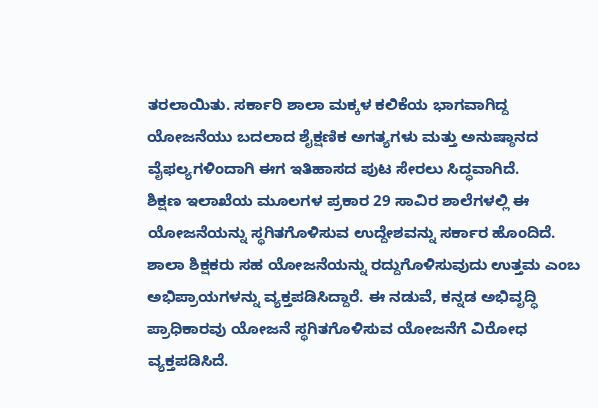ತರಲಾಯಿತು. ಸರ್ಕಾರಿ ಶಾಲಾ ಮಕ್ಕಳ ಕಲಿಕೆಯ ಭಾಗವಾಗಿದ್ದ ಯೋಜನೆಯು ಬದಲಾದ ಶೈಕ್ಷಣಿಕ ಅಗತ್ಯಗಳು ಮತ್ತು ಅನುಷ್ಠಾನದ ವೈಫಲ್ಯಗಳಿಂದಾಗಿ ಈಗ ಇತಿಹಾಸದ ಪುಟ ಸೇರಲು ಸಿದ್ಧವಾಗಿದೆ.
ಶಿಕ್ಷಣ ಇಲಾಖೆಯ ಮೂಲಗಳ ಪ್ರಕಾರ 29 ಸಾವಿರ ಶಾಲೆಗಳಲ್ಲಿ ಈ ಯೋಜನೆಯನ್ನು ಸ್ಥಗಿತಗೊಳಿಸುವ ಉದ್ದೇಶವನ್ನು ಸರ್ಕಾರ ಹೊಂದಿದೆ. ಶಾಲಾ ಶಿಕ್ಷಕರು ಸಹ ಯೋಜನೆಯನ್ನು ರದ್ದುಗೊಳಿಸುವುದು ಉತ್ತಮ ಎಂಬ ಅಭಿಪ್ರಾಯಗಳನ್ನು ವ್ಯಕ್ತಪಡಿಸಿದ್ದಾರೆ. ಈ ನಡುವೆ, ಕನ್ನಡ ಅಭಿವೃದ್ಧಿ ಪ್ರಾಧಿಕಾರವು ಯೋಜನೆ ಸ್ಥಗಿತಗೊಳಿಸುವ ಯೋಜನೆಗೆ ವಿರೋಧ ವ್ಯಕ್ತಪಡಿಸಿದೆ.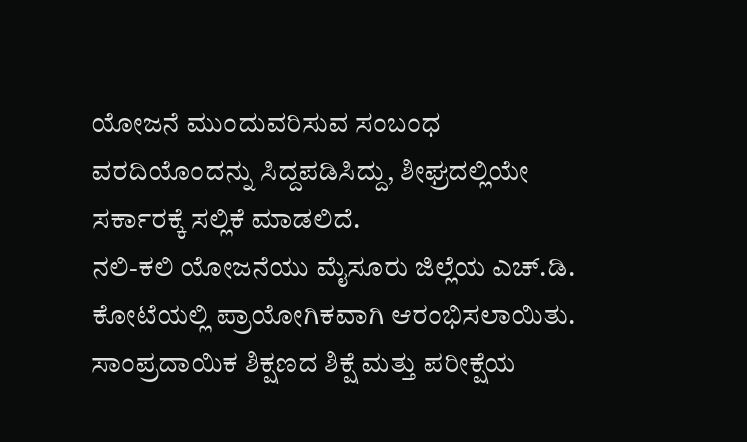ಯೋಜನೆ ಮುಂದುವರಿಸುವ ಸಂಬಂಧ ವರದಿಯೊಂದನ್ನು ಸಿದ್ದಪಡಿಸಿದ್ದು, ಶೀಘ್ರದಲ್ಲಿಯೇ ಸರ್ಕಾರಕ್ಕೆ ಸಲ್ಲಿಕೆ ಮಾಡಲಿದೆ.
ನಲಿ-ಕಲಿ ಯೋಜನೆಯು ಮೈಸೂರು ಜಿಲ್ಲೆಯ ಎಚ್.ಡಿ. ಕೋಟೆಯಲ್ಲಿ ಪ್ರಾಯೋಗಿಕವಾಗಿ ಆರಂಭಿಸಲಾಯಿತು. ಸಾಂಪ್ರದಾಯಿಕ ಶಿಕ್ಷಣದ ಶಿಕ್ಷೆ ಮತ್ತು ಪರೀಕ್ಷೆಯ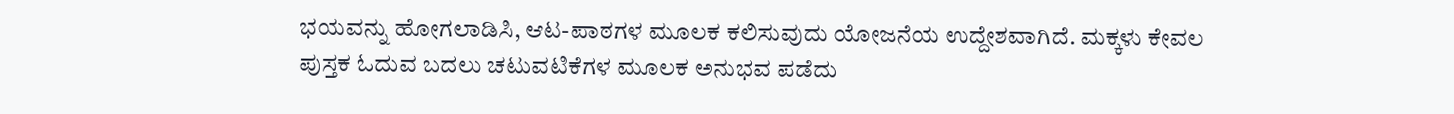ಭಯವನ್ನು ಹೋಗಲಾಡಿಸಿ, ಆಟ-ಪಾಠಗಳ ಮೂಲಕ ಕಲಿಸುವುದು ಯೋಜನೆಯ ಉದ್ದೇಶವಾಗಿದೆ. ಮಕ್ಕಳು ಕೇವಲ ಪುಸ್ತಕ ಓದುವ ಬದಲು ಚಟುವಟಿಕೆಗಳ ಮೂಲಕ ಅನುಭವ ಪಡೆದು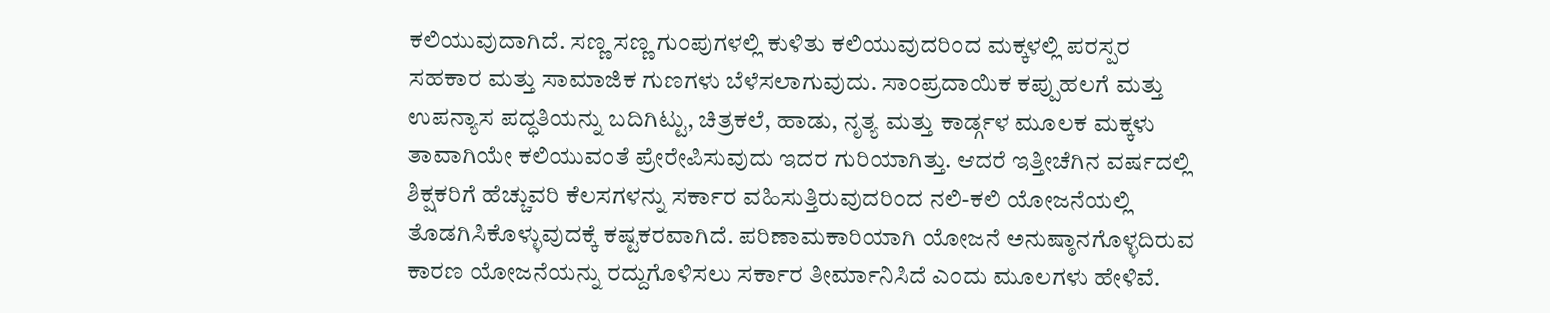ಕಲಿಯುವುದಾಗಿದೆ. ಸಣ್ಣ ಸಣ್ಣ ಗುಂಪುಗಳಲ್ಲಿ ಕುಳಿತು ಕಲಿಯುವುದರಿಂದ ಮಕ್ಕಳಲ್ಲಿ ಪರಸ್ಪರ ಸಹಕಾರ ಮತ್ತು ಸಾಮಾಜಿಕ ಗುಣಗಳು ಬೆಳೆಸಲಾಗುವುದು. ಸಾಂಪ್ರದಾಯಿಕ ಕಪ್ಪುಹಲಗೆ ಮತ್ತು ಉಪನ್ಯಾಸ ಪದ್ಧತಿಯನ್ನು ಬದಿಗಿಟ್ಟು, ಚಿತ್ರಕಲೆ, ಹಾಡು, ನೃತ್ಯ ಮತ್ತು ಕಾರ್ಡ್ಗಳ ಮೂಲಕ ಮಕ್ಕಳು ತಾವಾಗಿಯೇ ಕಲಿಯುವಂತೆ ಪ್ರೇರೇಪಿಸುವುದು ಇದರ ಗುರಿಯಾಗಿತ್ತು. ಆದರೆ ಇತ್ತೀಚೆಗಿನ ವರ್ಷದಲ್ಲಿ ಶಿಕ್ಷಕರಿಗೆ ಹೆಚ್ಚುವರಿ ಕೆಲಸಗಳನ್ನು ಸರ್ಕಾರ ವಹಿಸುತ್ತಿರುವುದರಿಂದ ನಲಿ-ಕಲಿ ಯೋಜನೆಯಲ್ಲಿ ತೊಡಗಿಸಿಕೊಳ್ಳುವುದಕ್ಕೆ ಕಷ್ಟಕರವಾಗಿದೆ. ಪರಿಣಾಮಕಾರಿಯಾಗಿ ಯೋಜನೆ ಅನುಷ್ಠಾನಗೊಳ್ಳದಿರುವ ಕಾರಣ ಯೋಜನೆಯನ್ನು ರದ್ದುಗೊಳಿಸಲು ಸರ್ಕಾರ ತೀರ್ಮಾನಿಸಿದೆ ಎಂದು ಮೂಲಗಳು ಹೇಳಿವೆ.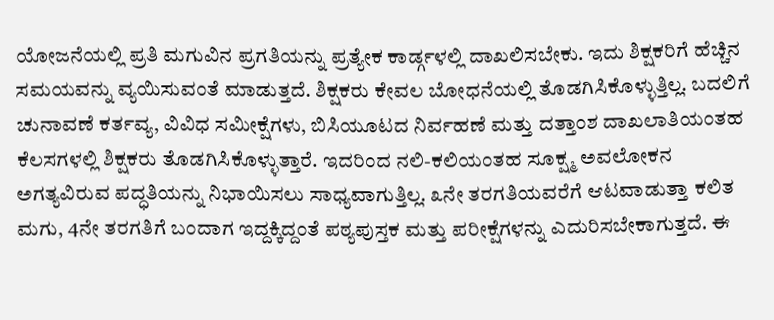ಯೋಜನೆಯಲ್ಲಿ ಪ್ರತಿ ಮಗುವಿನ ಪ್ರಗತಿಯನ್ನು ಪ್ರತ್ಯೇಕ ಕಾರ್ಡ್ಗಳಲ್ಲಿ ದಾಖಲಿಸಬೇಕು. ಇದು ಶಿಕ್ಷಕರಿಗೆ ಹೆಚ್ಚಿನ ಸಮಯವನ್ನು ವ್ಯಯಿಸುವಂತೆ ಮಾಡುತ್ತದೆ. ಶಿಕ್ಷಕರು ಕೇವಲ ಬೋಧನೆಯಲ್ಲಿ ತೊಡಗಿಸಿಕೊಳ್ಳುತ್ತಿಲ್ಲ. ಬದಲಿಗೆ ಚುನಾವಣೆ ಕರ್ತವ್ಯ, ವಿವಿಧ ಸಮೀಕ್ಷೆಗಳು, ಬಿಸಿಯೂಟದ ನಿರ್ವಹಣೆ ಮತ್ತು ದತ್ತಾಂಶ ದಾಖಲಾತಿಯಂತಹ ಕೆಲಸಗಳಲ್ಲಿ ಶಿಕ್ಷಕರು ತೊಡಗಿಸಿಕೊಳ್ಳುತ್ತಾರೆ. ಇದರಿಂದ ನಲಿ-ಕಲಿಯಂತಹ ಸೂಕ್ಷ್ಮ ಅವಲೋಕನ ಅಗತ್ಯವಿರುವ ಪದ್ಧತಿಯನ್ನು ನಿಭಾಯಿಸಲು ಸಾಧ್ಯವಾಗುತ್ತಿಲ್ಲ. ೩ನೇ ತರಗತಿಯವರೆಗೆ ಆಟವಾಡುತ್ತಾ ಕಲಿತ ಮಗು, 4ನೇ ತರಗತಿಗೆ ಬಂದಾಗ ಇದ್ದಕ್ಕಿದ್ದಂತೆ ಪಠ್ಯಪುಸ್ತಕ ಮತ್ತು ಪರೀಕ್ಷೆಗಳನ್ನು ಎದುರಿಸಬೇಕಾಗುತ್ತದೆ. ಈ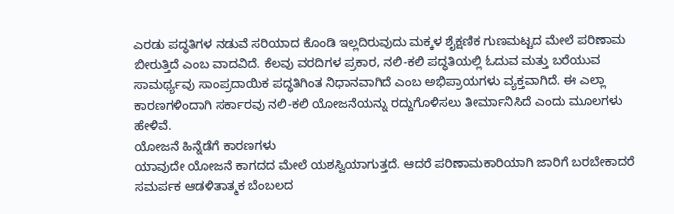ಎರಡು ಪದ್ಧತಿಗಳ ನಡುವೆ ಸರಿಯಾದ ಕೊಂಡಿ ಇಲ್ಲದಿರುವುದು ಮಕ್ಕಳ ಶೈಕ್ಷಣಿಕ ಗುಣಮಟ್ಟದ ಮೇಲೆ ಪರಿಣಾಮ ಬೀರುತ್ತಿದೆ ಎಂಬ ವಾದವಿದೆ. ಕೆಲವು ವರದಿಗಳ ಪ್ರಕಾರ, ನಲಿ-ಕಲಿ ಪದ್ಧತಿಯಲ್ಲಿ ಓದುವ ಮತ್ತು ಬರೆಯುವ ಸಾಮರ್ಥ್ಯವು ಸಾಂಪ್ರದಾಯಿಕ ಪದ್ಧತಿಗಿಂತ ನಿಧಾನವಾಗಿದೆ ಎಂಬ ಅಭಿಪ್ರಾಯಗಳು ವ್ಯಕ್ತವಾಗಿದೆ. ಈ ಎಲ್ಲಾ ಕಾರಣಗಳಿಂದಾಗಿ ಸರ್ಕಾರವು ನಲಿ-ಕಲಿ ಯೋಜನೆಯನ್ನು ರದ್ದುಗೊಳಿಸಲು ತೀರ್ಮಾನಿಸಿದೆ ಎಂದು ಮೂಲಗಳು ಹೇಳಿವೆ.
ಯೋಜನೆ ಹಿನ್ನೆಡೆಗೆ ಕಾರಣಗಳು
ಯಾವುದೇ ಯೋಜನೆ ಕಾಗದದ ಮೇಲೆ ಯಶಸ್ವಿಯಾಗುತ್ತದೆ. ಆದರೆ ಪರಿಣಾಮಕಾರಿಯಾಗಿ ಜಾರಿಗೆ ಬರಬೇಕಾದರೆ ಸಮರ್ಪಕ ಆಡಳಿತಾತ್ಮಕ ಬೆಂಬಲದ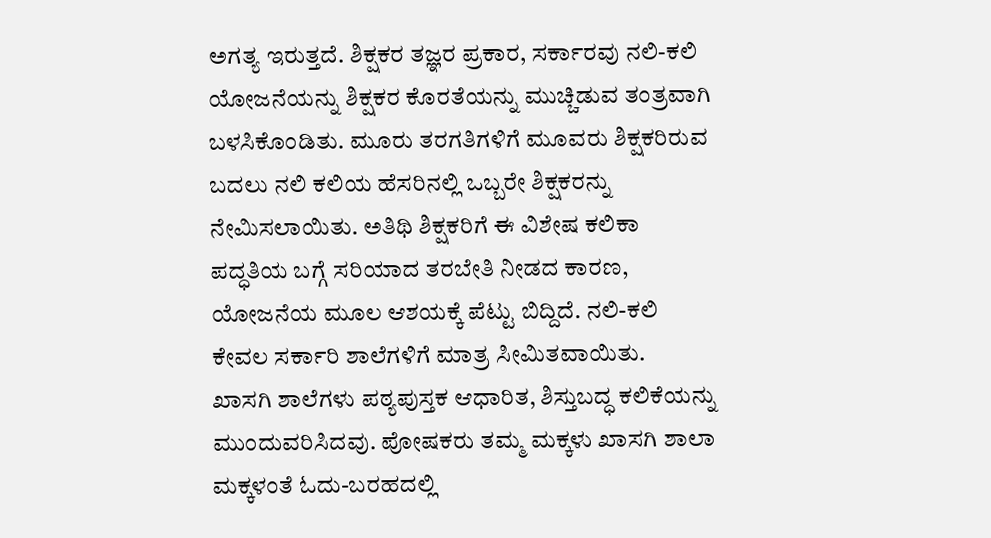ಅಗತ್ಯ ಇರುತ್ತದೆ. ಶಿಕ್ಷಕರ ತಜ್ಞರ ಪ್ರಕಾರ, ಸರ್ಕಾರವು ನಲಿ-ಕಲಿ ಯೋಜನೆಯನ್ನು ಶಿಕ್ಷಕರ ಕೊರತೆಯನ್ನು ಮುಚ್ಚಿಡುವ ತಂತ್ರವಾಗಿ ಬಳಸಿಕೊಂಡಿತು. ಮೂರು ತರಗತಿಗಳಿಗೆ ಮೂವರು ಶಿಕ್ಷಕರಿರುವ ಬದಲು ನಲಿ ಕಲಿಯ ಹೆಸರಿನಲ್ಲಿ ಒಬ್ಬರೇ ಶಿಕ್ಷಕರನ್ನು ನೇಮಿಸಲಾಯಿತು. ಅತಿಥಿ ಶಿಕ್ಷಕರಿಗೆ ಈ ವಿಶೇಷ ಕಲಿಕಾ ಪದ್ಧತಿಯ ಬಗ್ಗೆ ಸರಿಯಾದ ತರಬೇತಿ ನೀಡದ ಕಾರಣ, ಯೋಜನೆಯ ಮೂಲ ಆಶಯಕ್ಕೆ ಪೆಟ್ಟು ಬಿದ್ದಿದೆ. ನಲಿ-ಕಲಿ ಕೇವಲ ಸರ್ಕಾರಿ ಶಾಲೆಗಳಿಗೆ ಮಾತ್ರ ಸೀಮಿತವಾಯಿತು.
ಖಾಸಗಿ ಶಾಲೆಗಳು ಪಠ್ಯಪುಸ್ತಕ ಆಧಾರಿತ, ಶಿಸ್ತುಬದ್ಧ ಕಲಿಕೆಯನ್ನು ಮುಂದುವರಿಸಿದವು. ಪೋಷಕರು ತಮ್ಮ ಮಕ್ಕಳು ಖಾಸಗಿ ಶಾಲಾ ಮಕ್ಕಳಂತೆ ಓದು-ಬರಹದಲ್ಲಿ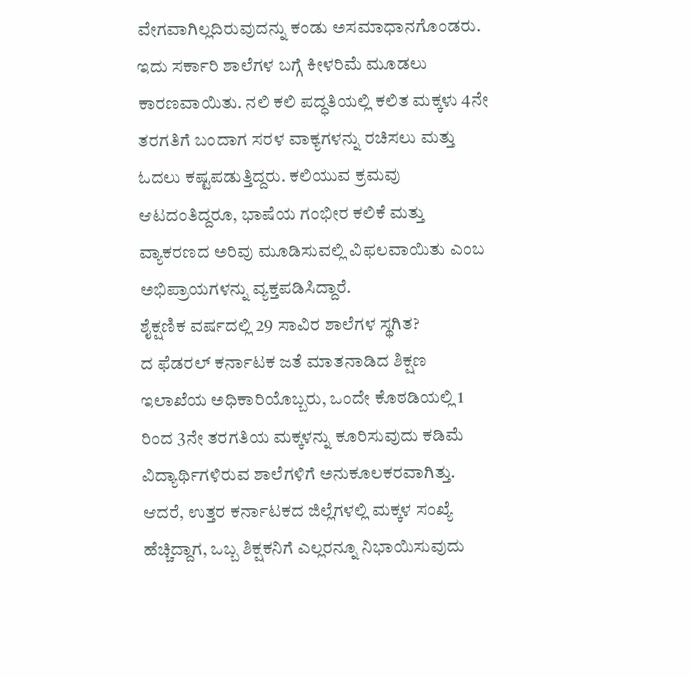ವೇಗವಾಗಿಲ್ಲದಿರುವುದನ್ನು ಕಂಡು ಅಸಮಾಧಾನಗೊಂಡರು. ಇದು ಸರ್ಕಾರಿ ಶಾಲೆಗಳ ಬಗ್ಗೆ ಕೀಳರಿಮೆ ಮೂಡಲು ಕಾರಣವಾಯಿತು. ನಲಿ ಕಲಿ ಪದ್ಧತಿಯಲ್ಲಿ ಕಲಿತ ಮಕ್ಕಳು 4ನೇ ತರಗತಿಗೆ ಬಂದಾಗ ಸರಳ ವಾಕ್ಯಗಳನ್ನು ರಚಿಸಲು ಮತ್ತು ಓದಲು ಕಷ್ಟಪಡುತ್ತಿದ್ದರು. ಕಲಿಯುವ ಕ್ರಮವು ಆಟದಂತಿದ್ದರೂ, ಭಾಷೆಯ ಗಂಭೀರ ಕಲಿಕೆ ಮತ್ತು ವ್ಯಾಕರಣದ ಅರಿವು ಮೂಡಿಸುವಲ್ಲಿ ವಿಫಲವಾಯಿತು ಎಂಬ ಅಭಿಪ್ರಾಯಗಳನ್ನು ವ್ಯಕ್ತಪಡಿಸಿದ್ದಾರೆ.
ಶೈಕ್ಷಣಿಕ ವರ್ಷದಲ್ಲಿ 29 ಸಾವಿರ ಶಾಲೆಗಳ ಸ್ಥಗಿತ?
ದ ಫೆಡರಲ್ ಕರ್ನಾಟಕ ಜತೆ ಮಾತನಾಡಿದ ಶಿಕ್ಷಣ ಇಲಾಖೆಯ ಅಧಿಕಾರಿಯೊಬ್ಬರು, ಒಂದೇ ಕೊಠಡಿಯಲ್ಲಿ 1 ರಿಂದ 3ನೇ ತರಗತಿಯ ಮಕ್ಕಳನ್ನು ಕೂರಿಸುವುದು ಕಡಿಮೆ ವಿದ್ಯಾರ್ಥಿಗಳಿರುವ ಶಾಲೆಗಳಿಗೆ ಅನುಕೂಲಕರವಾಗಿತ್ತು. ಆದರೆ, ಉತ್ತರ ಕರ್ನಾಟಕದ ಜಿಲ್ಲೆಗಳಲ್ಲಿ ಮಕ್ಕಳ ಸಂಖ್ಯೆ ಹೆಚ್ಚಿದ್ದಾಗ, ಒಬ್ಬ ಶಿಕ್ಷಕನಿಗೆ ಎಲ್ಲರನ್ನೂ ನಿಭಾಯಿಸುವುದು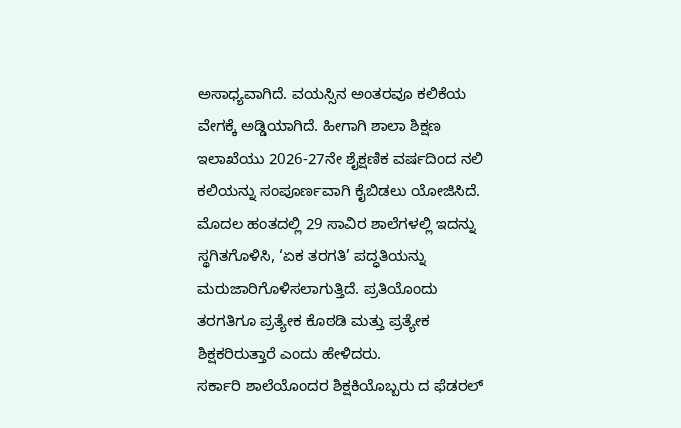ಅಸಾಧ್ಯವಾಗಿದೆ. ವಯಸ್ಸಿನ ಅಂತರವೂ ಕಲಿಕೆಯ ವೇಗಕ್ಕೆ ಅಡ್ಡಿಯಾಗಿದೆ. ಹೀಗಾಗಿ ಶಾಲಾ ಶಿಕ್ಷಣ ಇಲಾಖೆಯು 2026-27ನೇ ಶೈಕ್ಷಣಿಕ ವರ್ಷದಿಂದ ನಲಿ ಕಲಿಯನ್ನು ಸಂಪೂರ್ಣವಾಗಿ ಕೈಬಿಡಲು ಯೋಜಿಸಿದೆ. ಮೊದಲ ಹಂತದಲ್ಲಿ 29 ಸಾವಿರ ಶಾಲೆಗಳಲ್ಲಿ ಇದನ್ನು ಸ್ಥಗಿತಗೊಳಿಸಿ, ‘ಏಕ ತರಗತಿ’ ಪದ್ಧತಿಯನ್ನು ಮರುಜಾರಿಗೊಳಿಸಲಾಗುತ್ತಿದೆ. ಪ್ರತಿಯೊಂದು ತರಗತಿಗೂ ಪ್ರತ್ಯೇಕ ಕೊಠಡಿ ಮತ್ತು ಪ್ರತ್ಯೇಕ ಶಿಕ್ಷಕರಿರುತ್ತಾರೆ ಎಂದು ಹೇಳಿದರು.
ಸರ್ಕಾರಿ ಶಾಲೆಯೊಂದರ ಶಿಕ್ಷಕಿಯೊಬ್ಬರು ದ ಫೆಡರಲ್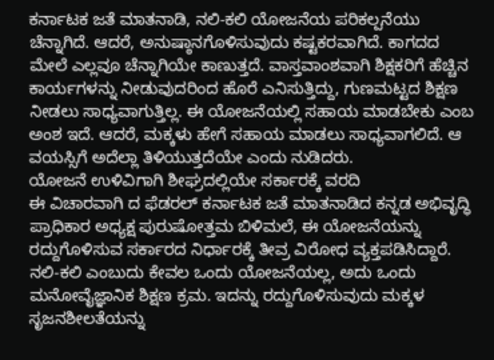ಕರ್ನಾಟಕ ಜತೆ ಮಾತನಾಡಿ, ನಲಿ-ಕಲಿ ಯೋಜನೆಯ ಪರಿಕಲ್ಪನೆಯು ಚೆನ್ನಾಗಿದೆ. ಆದರೆ, ಅನುಷ್ಠಾನಗೊಳಿಸುವುದು ಕಷ್ಟಕರವಾಗಿದೆ. ಕಾಗದದ ಮೇಲೆ ಎಲ್ಲವೂ ಚೆನ್ನಾಗಿಯೇ ಕಾಣುತ್ತದೆ. ವಾಸ್ತವಾಂಶವಾಗಿ ಶಿಕ್ಷಕರಿಗೆ ಹೆಚ್ಚಿನ ಕಾರ್ಯಗಳನ್ನು ನೀಡುವುದರಿಂದ ಹೊರೆ ಎನಿಸುತ್ತಿದ್ದು, ಗುಣಮಟ್ಟದ ಶಿಕ್ಷಣ ನೀಡಲು ಸಾಧ್ಯವಾಗುತ್ತಿಲ್ಲ. ಈ ಯೋಜನೆಯಲ್ಲಿ ಸಹಾಯ ಮಾಡಬೇಕು ಎಂಬ ಅಂಶ ಇದೆ. ಆದರೆ, ಮಕ್ಕಳು ಹೇಗೆ ಸಹಾಯ ಮಾಡಲು ಸಾಧ್ಯವಾಗಲಿದೆ. ಆ ವಯಸ್ಸಿಗೆ ಅದೆಲ್ಲಾ ತಿಳಿಯುತ್ತದೆಯೇ ಎಂದು ನುಡಿದರು.
ಯೋಜನೆ ಉಳಿವಿಗಾಗಿ ಶೀಘ್ರದಲ್ಲಿಯೇ ಸರ್ಕಾರಕ್ಕೆ ವರದಿ
ಈ ವಿಚಾರವಾಗಿ ದ ಫೆಡರಲ್ ಕರ್ನಾಟಕ ಜತೆ ಮಾತನಾಡಿದ ಕನ್ನಡ ಅಭಿವೃದ್ಧಿ ಪ್ರಾಧಿಕಾರ ಅಧ್ಯಕ್ಷ ಪುರುಷೋತ್ತಮ ಬಿಳಿಮಲೆ, ಈ ಯೋಜನೆಯನ್ನು ರದ್ದುಗೊಳಿಸುವ ಸರ್ಕಾರದ ನಿರ್ಧಾರಕ್ಕೆ ತೀವ್ರ ವಿರೋಧ ವ್ಯಕ್ತಪಡಿಸಿದ್ದಾರೆ. ನಲಿ-ಕಲಿ ಎಂಬುದು ಕೇವಲ ಒಂದು ಯೋಜನೆಯಲ್ಲ, ಅದು ಒಂದು ಮನೋವೈಜ್ಞಾನಿಕ ಶಿಕ್ಷಣ ಕ್ರಮ. ಇದನ್ನು ರದ್ದುಗೊಳಿಸುವುದು ಮಕ್ಕಳ ಸೃಜನಶೀಲತೆಯನ್ನು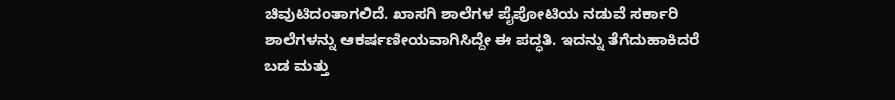ಚಿವುಟಿದಂತಾಗಲಿದೆ. ಖಾಸಗಿ ಶಾಲೆಗಳ ಪೈಪೋಟಿಯ ನಡುವೆ ಸರ್ಕಾರಿ ಶಾಲೆಗಳನ್ನು ಆಕರ್ಷಣೀಯವಾಗಿಸಿದ್ದೇ ಈ ಪದ್ಧತಿ. ಇದನ್ನು ತೆಗೆದುಹಾಕಿದರೆ ಬಡ ಮತ್ತು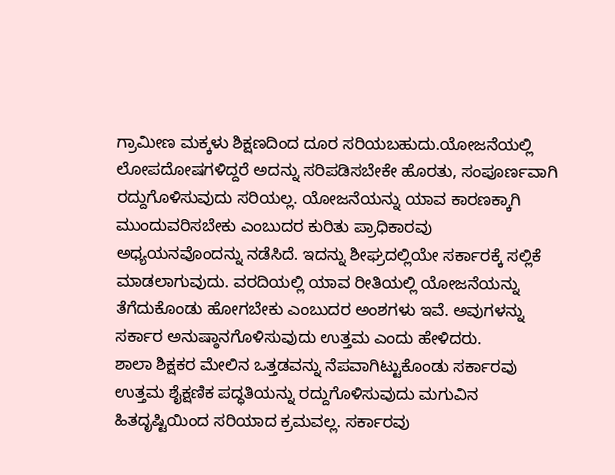ಗ್ರಾಮೀಣ ಮಕ್ಕಳು ಶಿಕ್ಷಣದಿಂದ ದೂರ ಸರಿಯಬಹುದು.ಯೋಜನೆಯಲ್ಲಿ ಲೋಪದೋಷಗಳಿದ್ದರೆ ಅದನ್ನು ಸರಿಪಡಿಸಬೇಕೇ ಹೊರತು, ಸಂಪೂರ್ಣವಾಗಿ ರದ್ದುಗೊಳಿಸುವುದು ಸರಿಯಲ್ಲ. ಯೋಜನೆಯನ್ನು ಯಾವ ಕಾರಣಕ್ಕಾಗಿ ಮುಂದುವರಿಸಬೇಕು ಎಂಬುದರ ಕುರಿತು ಪ್ರಾಧಿಕಾರವು ಅಧ್ಯಯನವೊಂದನ್ನು ನಡೆಸಿದೆ. ಇದನ್ನು ಶೀಘ್ರದಲ್ಲಿಯೇ ಸರ್ಕಾರಕ್ಕೆ ಸಲ್ಲಿಕೆ ಮಾಡಲಾಗುವುದು. ವರದಿಯಲ್ಲಿ ಯಾವ ರೀತಿಯಲ್ಲಿ ಯೋಜನೆಯನ್ನು ತೆಗೆದುಕೊಂಡು ಹೋಗಬೇಕು ಎಂಬುದರ ಅಂಶಗಳು ಇವೆ. ಅವುಗಳನ್ನು ಸರ್ಕಾರ ಅನುಷ್ಠಾನಗೊಳಿಸುವುದು ಉತ್ತಮ ಎಂದು ಹೇಳಿದರು.
ಶಾಲಾ ಶಿಕ್ಷಕರ ಮೇಲಿನ ಒತ್ತಡವನ್ನು ನೆಪವಾಗಿಟ್ಟುಕೊಂಡು ಸರ್ಕಾರವು ಉತ್ತಮ ಶೈಕ್ಷಣಿಕ ಪದ್ಧತಿಯನ್ನು ರದ್ದುಗೊಳಿಸುವುದು ಮಗುವಿನ ಹಿತದೃಷ್ಟಿಯಿಂದ ಸರಿಯಾದ ಕ್ರಮವಲ್ಲ. ಸರ್ಕಾರವು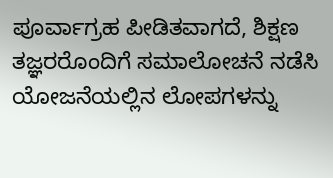ಪೂರ್ವಾಗ್ರಹ ಪೀಡಿತವಾಗದೆ, ಶಿಕ್ಷಣ ತಜ್ಞರರೊಂದಿಗೆ ಸಮಾಲೋಚನೆ ನಡೆಸಿ ಯೋಜನೆಯಲ್ಲಿನ ಲೋಪಗಳನ್ನು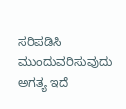ಸರಿಪಡಿಸಿ ಮುಂದುವರಿಸುವುದು ಅಗತ್ಯ ಇದೆ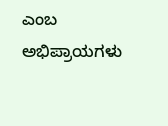ಎಂಬ ಅಭಿಪ್ರಾಯಗಳು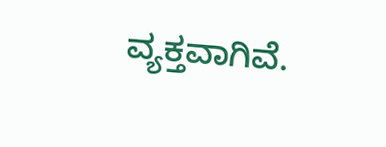ವ್ಯಕ್ತವಾಗಿವೆ.